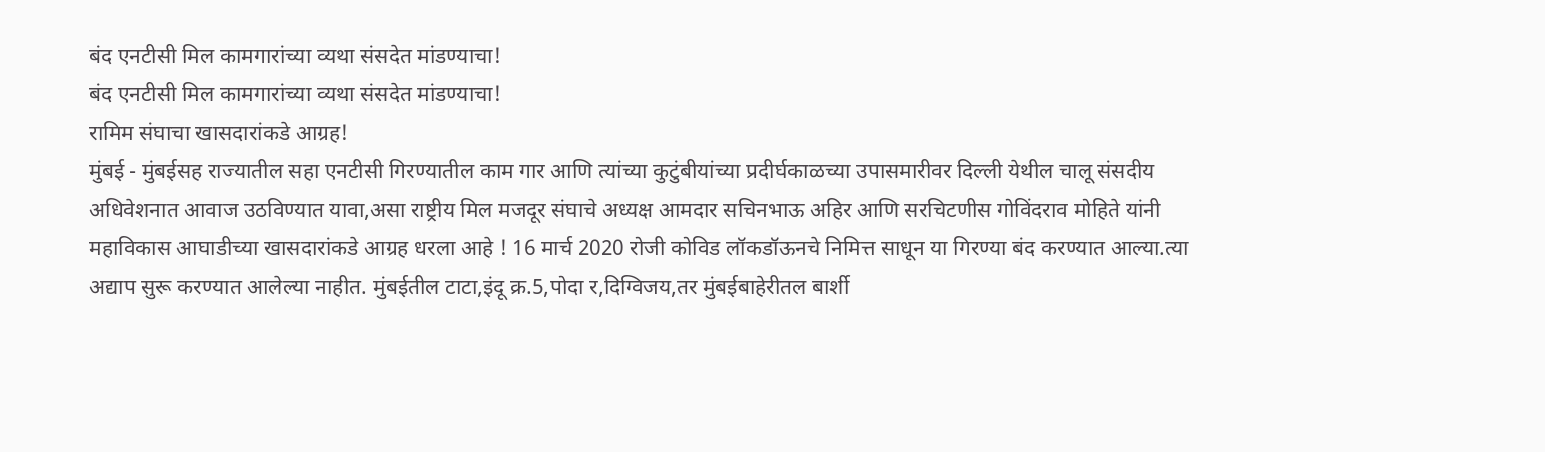बंद एनटीसी मिल कामगारांच्या व्यथा संसदेत मांडण्याचा!
बंद एनटीसी मिल कामगारांच्या व्यथा संसदेत मांडण्याचा!
रामिम संघाचा खासदारांकडे आग्रह!
मुंबई - मुंबईसह राज्यातील सहा एनटीसी गिरण्यातील काम गार आणि त्यांच्या कुटुंबीयांच्या प्रदीर्घकाळच्या उपासमारीवर दिल्ली येथील चालू संसदीय अधिवेशनात आवाज उठविण्यात यावा,असा राष्ट्रीय मिल मजदूर संघाचे अध्यक्ष आमदार सचिनभाऊ अहिर आणि सरचिटणीस गोविंदराव मोहिते यांनी महाविकास आघाडीच्या खासदारांकडे आग्रह धरला आहे ! 16 मार्च 2020 रोजी कोविड लॉकडॉऊनचे निमित्त साधून या गिरण्या बंद करण्यात आल्या.त्या अद्याप सुरू करण्यात आलेल्या नाहीत. मुंबईतील टाटा,इंदू क्र.5,पोदा र,दिग्विजय,तर मुंबईबाहेरीतल बार्शी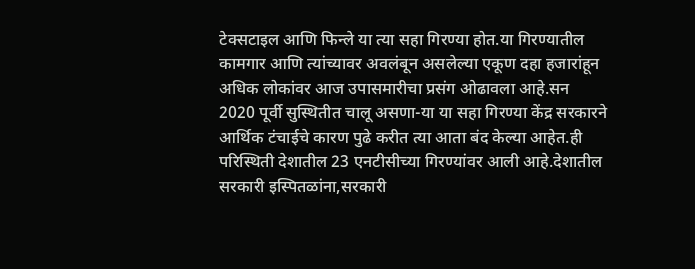टेक्सटाइल आणि फिन्ले या त्या सहा गिरण्या होत.या गिरण्यातील कामगार आणि त्यांच्यावर अवलंबून असलेल्या एकूण दहा हजारांहून अधिक लोकांवर आज उपासमारीचा प्रसंग ओढावला आहे.सन 2020 पूर्वी सुस्थितीत चालू असणा-या या सहा गिरण्या केंद्र सरकारने आर्थिक टंचाईचे कारण पुढे करीत त्या आता बंद केल्या आहेत.ही परिस्थिती देशातील 23 एनटीसीच्या गिरण्यांवर आली आहे.देशातील सरकारी इस्पितळांना,सरकारी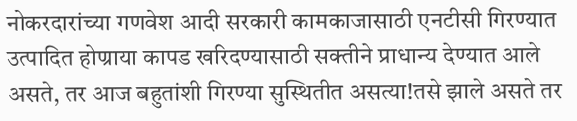नोकरदारांच्या गणवेश आदी सरकारी कामकाजासाठी एनटीसी गिरण्यात उत्पादित होण्राया कापड खरिदण्यासाठी सक्तीने प्राधान्य देण्यात आले असते, तर आज बहुतांशी गिरण्या सुस्थितीत असत्या!तसे झाले असते तर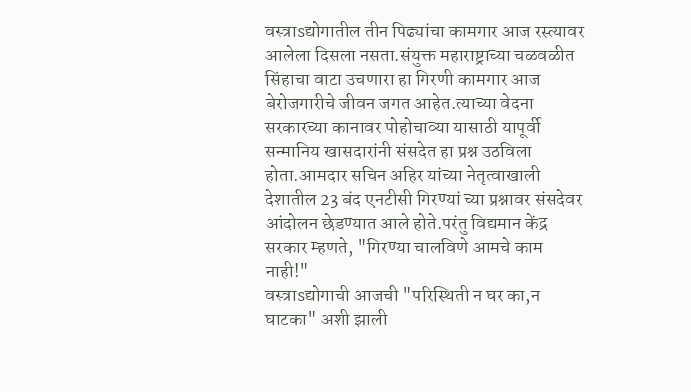वस्त्राsद्योगातील तीन पिढ्यांचा कामगार आज रस्त्यावर आलेला दिसला नसता.संयुक्त महाराष्ट्राच्या चळवळीत सिंहाचा वाटा उचणारा हा गिरणी कामगार आज बेरोजगारीचे जीवन जगत आहेत.त्याच्या वेदना सरकारच्या कानावर पोहोचाव्या यासाठी यापूर्वी सन्मानिय खासदारांनी संसदेत हा प्रश्न उठविला होता.आमदार सचिन अहिर यांच्या नेतृत्वाखाली देशातील 23 बंद एनटीसी गिरण्यां च्या प्रश्नावर संसदेवर आंदोलन छेडण्यात आले होते.परंतु विद्यमान केंद्र सरकार म्हणते, "गिरण्या चालविणे आमचे काम नाही!"
वस्त्राsद्योगाची आजची "परिस्थिती न घर का,न घाटका" अशी झाली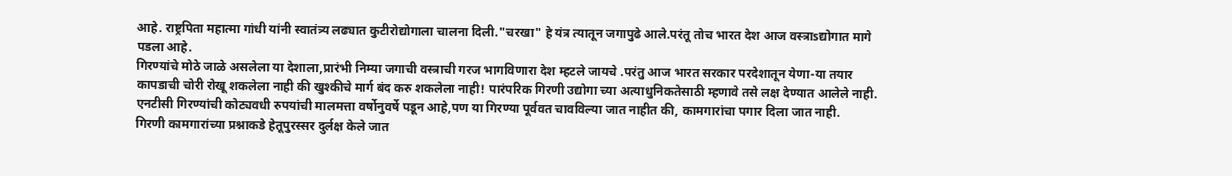आहे. राष्ट्रपिता महात्मा गांधी यांनी स्वातंत्र्य लढ्यात कुटीरोद्योगाला चालना दिली."चरखा" हे यंत्र त्यातून जगापुढे आले.परंतू तोच भारत देश आज वस्त्राsद्योगात मागे पडला आहे.
गिरण्यांचे मोठे जाळे असलेला या देशाला,प्रारंभी निम्या जगाची वस्त्राची गरज भागविणारा देश म्हटले जायचे .परंतु आज भारत सरकार परदेशातून येणा-या तयार कापडाची चोरी रोखू शकलेला नाही की खुश्कीचे मार्ग बंद करु शकलेला नाही! पारंपरिक गिरणी उद्योगा च्या अत्याधुनिकतेसाठी म्हणावे तसे लक्ष देण्यात आलेले नाही. एनटीसी गिरण्यांची कोट्यवधी रुपयांची मालमत्ता वर्षोनुवर्षे पडून आहे,पण या गिरण्या पूर्ववत चावविल्या जात नाहीत की, कामगारांचा पगार दिला जात नाही.
गिरणी कामगारांच्या प्रश्नाकडे हेतूपुरस्सर दुर्लक्ष केले जात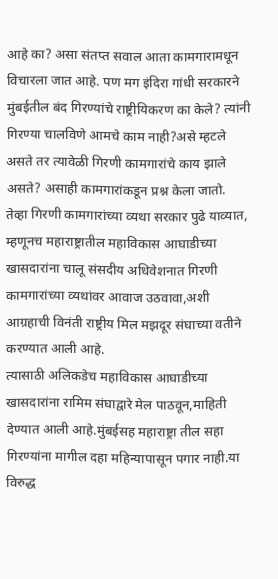आहे का? असा संतप्त सवाल आता कामगारामधून विचारला जात आहे. पण मग इंदिरा गांधी सरकारने मुंबईतील बंद गिरण्यांचे राष्ट्रीयिकरण का केले? त्यांनी गिरण्या चालविणे आमचे काम नाही?असे म्हटले असते तर त्यावेळी गिरणी कामगारांचे काय झाले असते? असाही कामगारांकडून प्रश्न केला जातो.
तेव्हा गिरणी कामगारांच्या व्यथा सरकार पुढे याव्यात, म्हणूनच महाराष्ट्रातील महाविकास आघाडीच्या खासदारांना चालू संसदीय अधिवेशनात गिरणी कामगारांच्या व्यथांवर आवाज उठवावा,अशी आग्रहाची विनंती राष्ट्रीय मिल मझदूर संघाच्या वतीने करण्यात आली आहे.
त्यासाठी अलिकडेच महाविकास आघाडीच्या खासदारांना रामिम संघाद्वारे मेल पाठवून,माहिती देण्यात आली आहे.मुंबईसह महाराष्ट्रा तील सहा गिरण्यांना मागील दहा महिन्यापासून पगार नाही.या विरुद्ध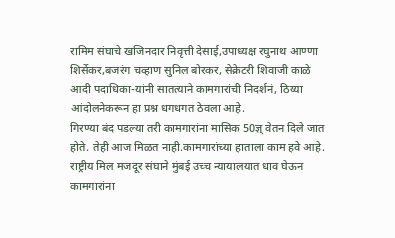रामिम संघाचे खजिनदार निवृत्ती देसाई,उपाध्यक्ष रघुनाथ आण्णा शिर्सेकर,बजरंग चव्हाण सुनिल बोरकर, सेक्रेटरी शिवाजी काळे आदी पदाधिका-यांनी सातत्याने कामगारांची निदर्शनं, ठिय्या आंदोलनेकरून हा प्रश्न धगधगत ठेवला आहे.
गिरण्या बंद पडल्या तरी कामगारांना मासिक 50ज्ञ् वेतन दिले जात होते. तेही आज मिळत नाही.कामगारांच्या हाताला काम हवे आहे. राष्ट्रीय मिल मजदूर संघाने मुंबई उच्च न्यायालयात धाव घेऊन कामगारांना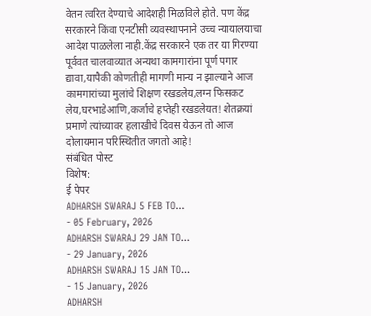वेतन त्वरित देण्याचे आदेशही मिळविले होते. पण केंद्र सरकारने किंवा एनटीसी व्यवस्थापनाने उच्च न्यायालयाचा आदेश पाळलेला नाही.केंद्र सरकारने एक तर या गिरण्या पूर्ववत चालवाव्यात अन्यथा कामगारांना पूर्ण पगार द्यावा,यापैकी कोणतीही मागणी मान्य न झाल्याने आज कामगारांच्या मुलांचे शिक्षण रखडलेय,लग्न फिसकट लेय,घरभाडेआणि,कर्जाचे हप्तेही रखडलेयत! शेतक्रयां प्रमाणे त्यांच्यावर हलाखीचे दिवस येऊन तो आज दोलायमान परिस्थितीत जगतो आहे!
संबंधित पोस्ट
विशेष:
ई पेपर
ADHARSH SWARAJ 5 FEB TO...
- 05 February, 2026
ADHARSH SWARAJ 29 JAN TO...
- 29 January, 2026
ADHARSH SWARAJ 15 JAN TO...
- 15 January, 2026
ADHARSH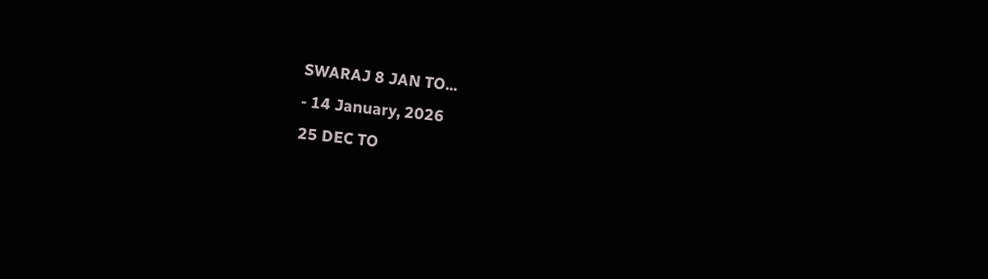SWARAJ 8 JAN TO...
- 14 January, 2026
25 DEC TO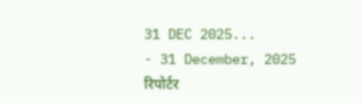31 DEC 2025...
- 31 December, 2025
रिपोर्टर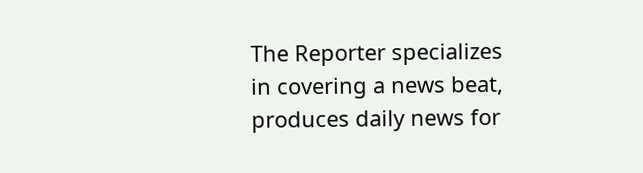The Reporter specializes in covering a news beat, produces daily news for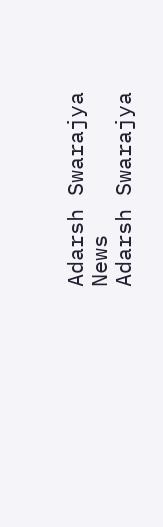Adarsh Swarajya News
Adarsh Swarajya